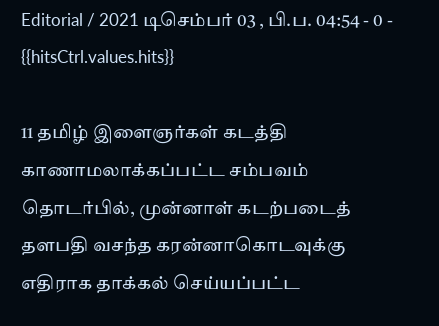Editorial / 2021 டிசெம்பர் 03 , பி.ப. 04:54 - 0 - {{hitsCtrl.values.hits}}

11 தமிழ் இளைஞர்கள் கடத்தி காணாமலாக்கப்பட்ட சம்பவம் தொடர்பில், முன்னாள் கடற்படைத் தளபதி வசந்த கரன்னாகொடவுக்கு எதிராக தாக்கல் செய்யப்பட்ட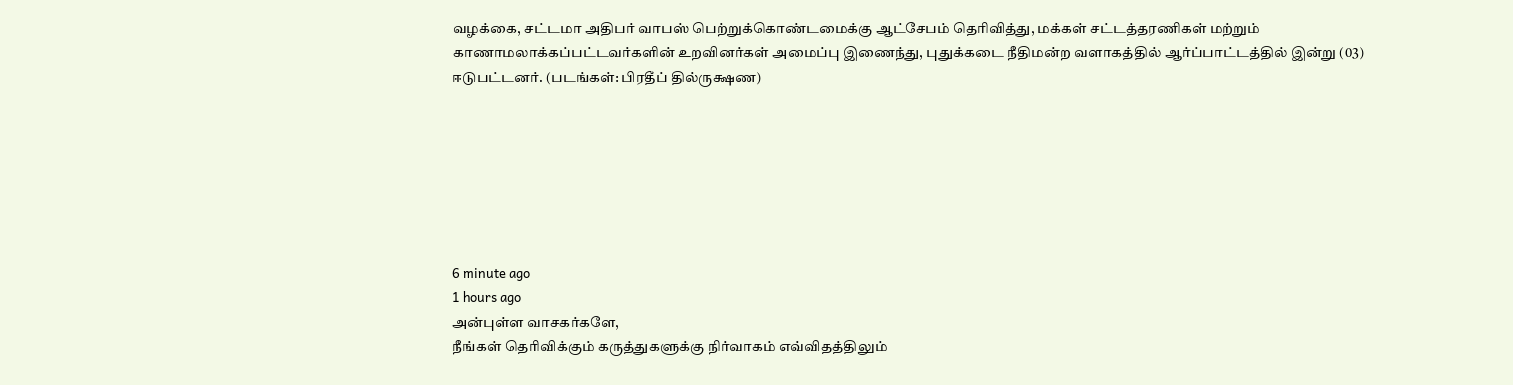வழக்கை, சட்டமா அதிபர் வாபஸ் பெற்றுக்கொண்டமைக்கு ஆட்சேபம் தெரிவித்து, மக்கள் சட்டத்தரணிகள் மற்றும் காணாமலாக்கப்பட்டவர்களின் உறவினர்கள் அமைப்பு இணைந்து, புதுக்கடை நீதிமன்ற வளாகத்தில் ஆர்ப்பாட்டத்தில் இன்று (03) ஈடுபட்டனர். (படங்கள்: பிரதீப் தில்ருக்ஷண)







6 minute ago
1 hours ago
அன்புள்ள வாசகர்களே,
நீங்கள் தெரிவிக்கும் கருத்துகளுக்கு நிர்வாகம் எவ்விதத்திலும்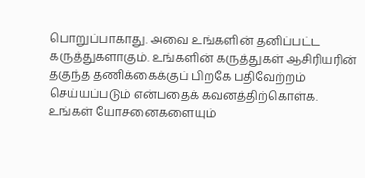பொறுப்பாகாது. அவை உங்களின் தனிப்பட்ட கருத்துகளாகும். உங்களின் கருத்துகள் ஆசிரியரின் தகுந்த தணிக்கைக்குப் பிறகே பதிவேற்றம் செய்யப்படும் என்பதைக் கவனத்திற்கொள்க. உங்கள் யோசனைகளையும்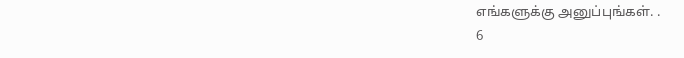எங்களுக்கு அனுப்புங்கள். .
6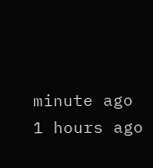minute ago
1 hours ago